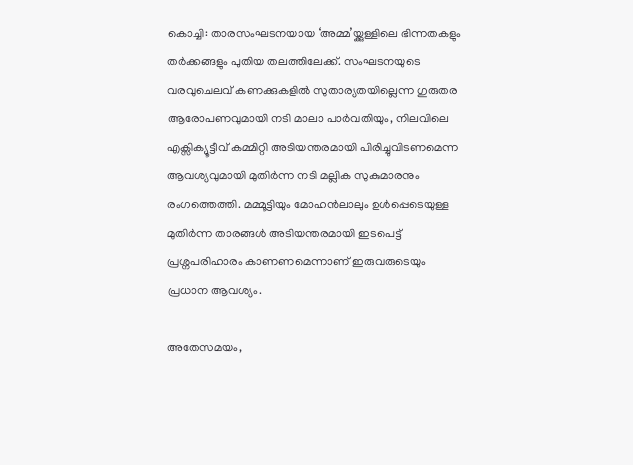കൊച്ചി: താരസംഘടനയായ ‘അമ്മ’യ്ക്കുള്ളിലെ ഭിന്നതകളും തർക്കങ്ങളും പുതിയ തലത്തിലേക്ക്. സംഘടനയുടെ വരവുചെലവ് കണക്കുകളിൽ സുതാര്യതയില്ലെന്ന ഗുരുതര ആരോപണവുമായി നടി മാലാ പാർവതിയും, നിലവിലെ എക്സിക്യൂട്ടീവ് കമ്മിറ്റി അടിയന്തരമായി പിരിച്ചുവിടണമെന്ന ആവശ്യവുമായി മുതിർന്ന നടി മല്ലിക സുകുമാരനും രംഗത്തെത്തി. മമ്മൂട്ടിയും മോഹൻലാലും ഉൾപ്പെടെയുള്ള മുതിർന്ന താരങ്ങൾ അടിയന്തരമായി ഇടപെട്ട് പ്രശ്നപരിഹാരം കാണണമെന്നാണ് ഇരുവരുടെയും പ്രധാന ആവശ്യം.

അതേസമയം,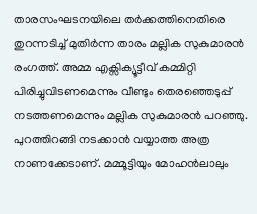താരസംഘടനയിലെ തർക്കത്തിനെതിരെ തുറന്നടിച്ച് മുതിർന്ന താരം മല്ലിക സുകുമാരൻ രംഗത്ത്. അമ്മ എക്സിക്യൂട്ടീവ് കമ്മിറ്റി പിരിച്ചുവിടണമെന്നും വീണ്ടും തെരഞ്ഞെടുപ്പ് നടത്തണമെന്നും മല്ലിക സുകുമാരൻ പറഞ്ഞു. പുറത്തിറങ്ങി നടക്കാൻ വയ്യാത്ത അത്ര നാണക്കേടാണ്. മമ്മൂട്ടിയും മോഹൻലാലും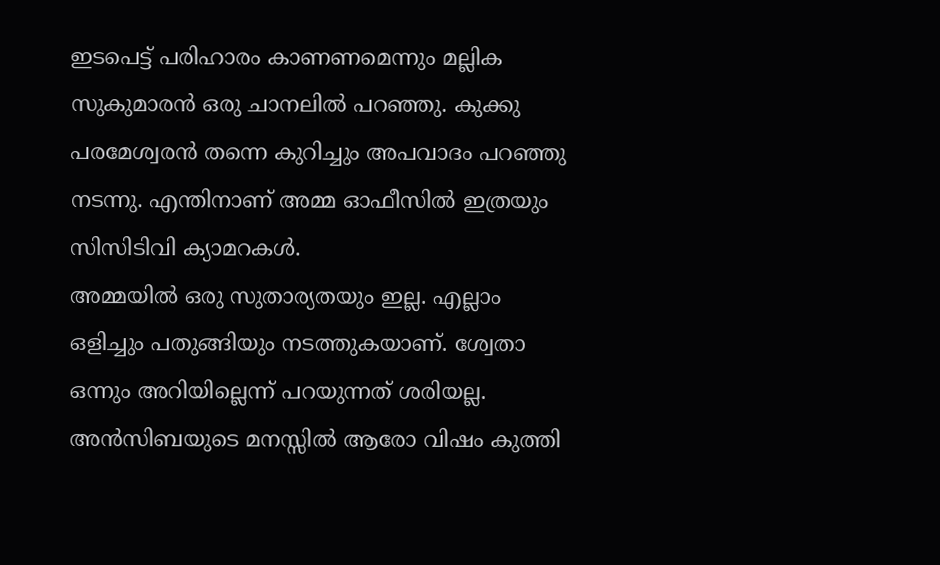ഇടപെട്ട് പരിഹാരം കാണണമെന്നും മല്ലിക സുകുമാരൻ ഒരു ചാനലിൽ പറഞ്ഞു. കുക്കു പരമേശ്വരൻ തന്നെ കുറിച്ചും അപവാദം പറഞ്ഞു നടന്നു. എന്തിനാണ് അമ്മ ഓഫീസിൽ ഇത്രയും സിസിടിവി ക്യാമറകൾ.
അമ്മയിൽ ഒരു സുതാര്യതയും ഇല്ല. എല്ലാം ഒളിച്ചും പതുങ്ങിയും നടത്തുകയാണ്. ശ്വേതാ ഒന്നും അറിയില്ലെന്ന് പറയുന്നത് ശരിയല്ല. അൻസിബയുടെ മനസ്സിൽ ആരോ വിഷം കുത്തി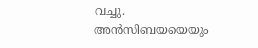വച്ചു. അൻസിബയയെയും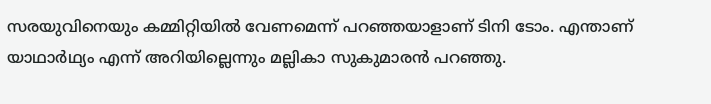സരയുവിനെയും കമ്മിറ്റിയിൽ വേണമെന്ന് പറഞ്ഞയാളാണ് ടിനി ടോം. എന്താണ് യാഥാർഥ്യം എന്ന് അറിയില്ലെന്നും മല്ലികാ സുകുമാരൻ പറഞ്ഞു.